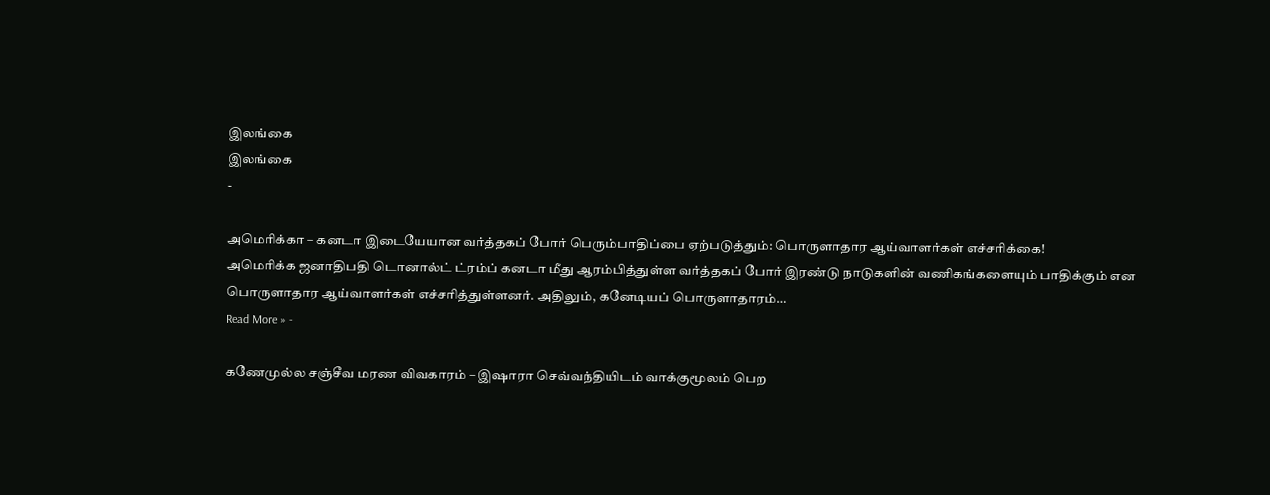இலங்கை
இலங்கை
-

அமெரிக்கா – கனடா இடையேயான வர்த்தகப் போர் பெரும்பாதிப்பை ஏற்படுத்தும்: பொருளாதார ஆய்வாளர்கள் எச்சரிக்கை!
அமெரிக்க ஜனாதிபதி டொனால்ட் ட்ரம்ப் கனடா மீது ஆரம்பித்துள்ள வர்த்தகப் போர் இரண்டு நாடுகளின் வணிகங்களையும் பாதிக்கும் என பொருளாதார ஆய்வாளர்கள் எச்சரித்துள்ளனர். அதிலும், கனேடியப் பொருளாதாரம்…
Read More » -

கணேமுல்ல சஞ்சீவ மரண விவகாரம் – இஷாரா செவ்வந்தியிடம் வாக்குமூலம் பெற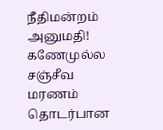நீதிமன்றம் அனுமதி!
கணேமுல்ல சஞ்சீவ மரணம் தொடர்பான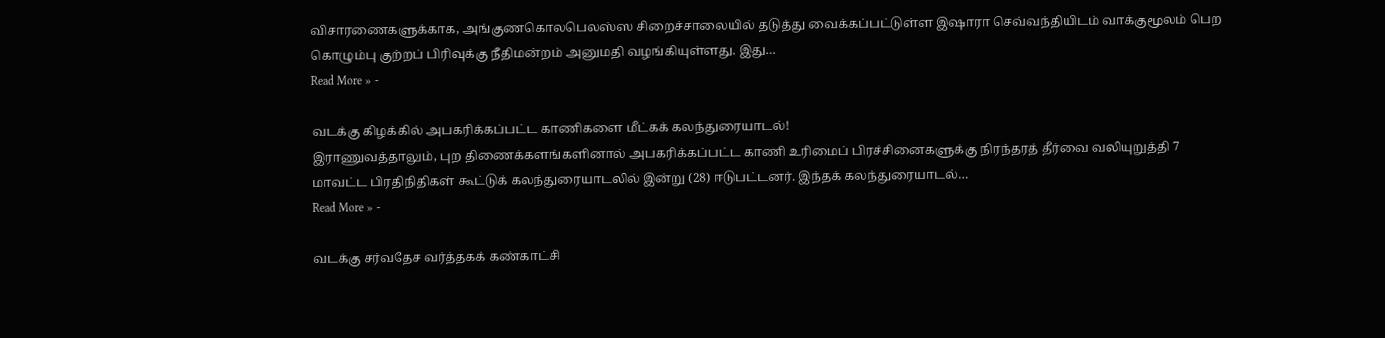விசாரணைகளுக்காக, அங்குணகொலபெலஸ்ஸ சிறைச்சாலையில் தடுத்து வைக்கப்பட்டுள்ள இஷாரா செவ்வந்தியிடம் வாக்குமூலம் பெற கொழும்பு குற்றப் பிரிவுக்கு நீதிமன்றம் அனுமதி வழங்கியுள்ளது. இது…
Read More » -

வடக்கு கிழக்கில் அபகரிக்கப்பட்ட காணிகளை மீட்கக் கலந்துரையாடல்!
இராணுவத்தாலும், புற திணைக்களங்களினால் அபகரிக்கப்பட்ட காணி உரிமைப் பிரச்சினைகளுக்கு நிரந்தரத் தீர்வை வலியுறுத்தி 7 மாவட்ட பிரதிநிதிகள் கூட்டுக் கலந்துரையாடலில் இன்று (28) ஈடுபட்டனர். இந்தக் கலந்துரையாடல்…
Read More » -

வடக்கு சர்வதேச வர்த்தகக் கண்காட்சி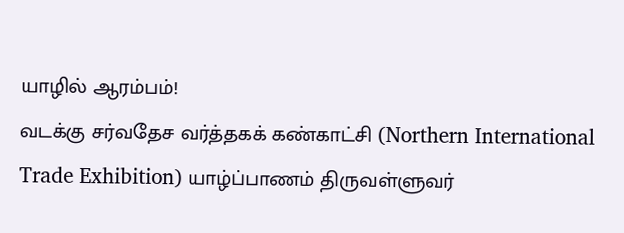யாழில் ஆரம்பம்!
வடக்கு சர்வதேச வர்த்தகக் கண்காட்சி (Northern International Trade Exhibition) யாழ்ப்பாணம் திருவள்ளுவர்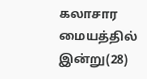கலாசார மையத்தில் இன்று(28)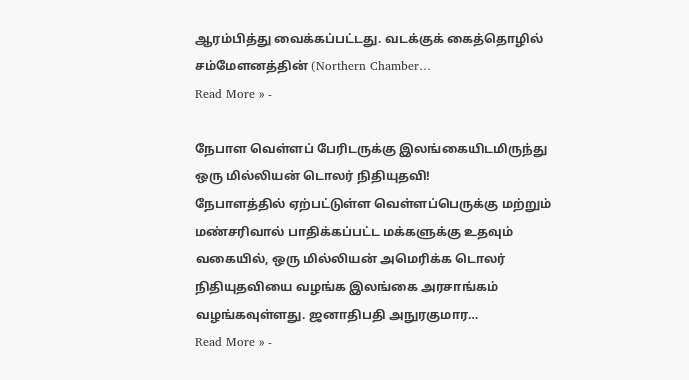ஆரம்பித்து வைக்கப்பட்டது. வடக்குக் கைத்தொழில் சம்மேளனத்தின் (Northern Chamber…
Read More » -

நேபாள வெள்ளப் பேரிடருக்கு இலங்கையிடமிருந்து ஒரு மில்லியன் டொலர் நிதியுதவி!
நேபாளத்தில் ஏற்பட்டுள்ள வெள்ளப்பெருக்கு மற்றும் மண்சரிவால் பாதிக்கப்பட்ட மக்களுக்கு உதவும் வகையில், ஒரு மில்லியன் அமெரிக்க டொலர் நிதியுதவியை வழங்க இலங்கை அரசாங்கம் வழங்கவுள்ளது. ஜனாதிபதி அநுரகுமார…
Read More » -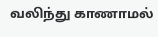வலிந்து காணாமல்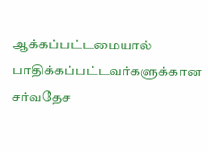ஆக்கப்பட்டமையால் பாதிக்கப்பட்டவர்களுக்கான சர்வதேச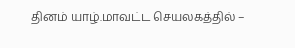தினம் யாழ்.மாவட்ட செயலகத்தில் –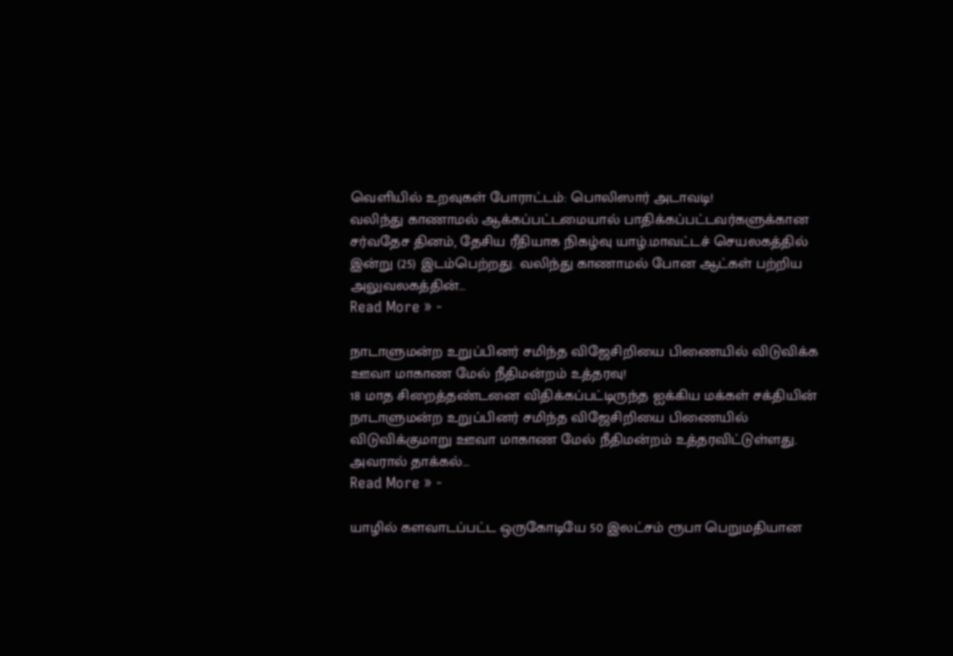வெளியில் உறவுகள் போராட்டம்: பொலிஸார் அடாவடி!
வலிந்து காணாமல் ஆக்கப்பட்டமையால் பாதிக்கப்பட்டவர்களுக்கான சர்வதேச தினம், தேசிய ரீதியாக நிகழ்வு யாழ்.மாவட்டச் செயலகத்தில் இன்று (25) இடம்பெற்றது. வலிந்து காணாமல் போன ஆட்கள் பற்றிய அலுவலகத்தின்…
Read More » -

நாடாளுமன்ற உறுப்பினர் சமிந்த விஜேசிறியை பிணையில் விடுவிக்க ஊவா மாகாண மேல் நீதிமன்றம் உத்தரவு!
18 மாத சிறைத்தண்டனை விதிக்கப்பட்டிருந்த ஐக்கிய மக்கள் சக்தியின் நாடாளுமன்ற உறுப்பினர் சமிந்த விஜேசிறியை பிணையில் விடுவிக்குமாறு ஊவா மாகாண மேல் நீதிமன்றம் உத்தரவிட்டுள்ளது. அவரால் தாக்கல்…
Read More » -

யாழில் களவாடப்பட்ட ஒருகோடியே 50 இலட்சம் ரூபா பெறுமதியான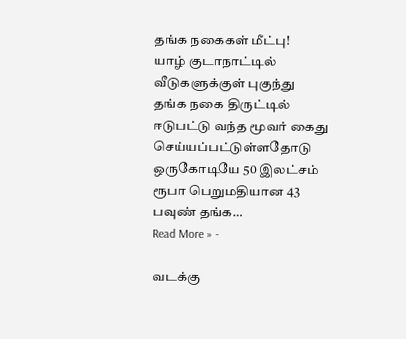தங்க நகைகள் மீட்பு!
யாழ் குடாநாட்டில் வீடுகளுக்குள் புகுந்து தங்க நகை திருட்டில் ஈடுபட்டு வந்த மூவர் கைது செய்யப்பட்டுள்ளதோடு ஒருகோடியே 50 இலட்சம் ரூபா பெறுமதியான 43 பவுண் தங்க…
Read More » -

வடக்கு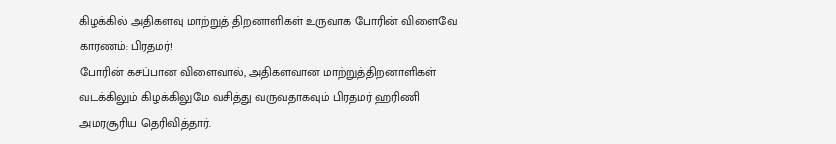கிழக்கில் அதிகளவு மாற்றுத் திறனாளிகள் உருவாக போரின் விளைவே காரணம்: பிரதமர்!
போரின் கசப்பான விளைவால், அதிகளவான மாற்றுத்திறனாளிகள் வடக்கிலும் கிழக்கிலுமே வசித்து வருவதாகவும் பிரதமர் ஹரிணி அமரசூரிய தெரிவித்தார்.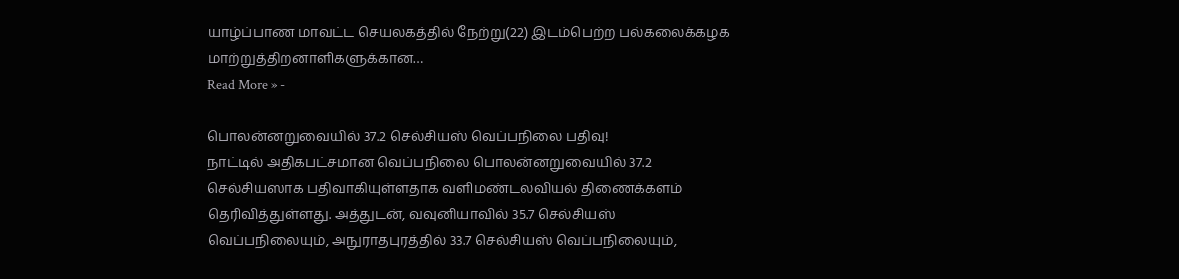யாழ்ப்பாண மாவட்ட செயலகத்தில் நேற்று(22) இடம்பெற்ற பல்கலைக்கழக மாற்றுத்திறனாளிகளுக்கான…
Read More » -

பொலன்னறுவையில் 37.2 செல்சியஸ் வெப்பநிலை பதிவு!
நாட்டில் அதிகபட்சமான வெப்பநிலை பொலன்னறுவையில் 37.2 செல்சியஸாக பதிவாகியுள்ளதாக வளிமண்டலவியல் திணைக்களம் தெரிவித்துள்ளது. அத்துடன், வவுனியாவில் 35.7 செல்சியஸ் வெப்பநிலையும், அநுராதபுரத்தில் 33.7 செல்சியஸ் வெப்பநிலையும்,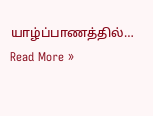யாழ்ப்பாணத்தில்…
Read More »